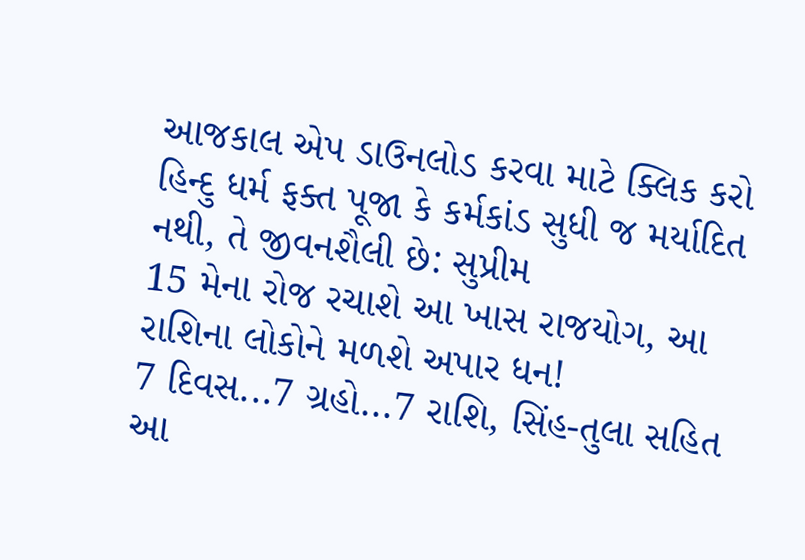આજકાલ એપ ડાઉનલોડ કરવા માટે ક્લિક કરો
હિન્દુ ધર્મ ફક્ત પૂજા કે કર્મકાંડ સુધી જ મર્યાદિત નથી, તે જીવનશૈલી છે: સુપ્રીમ
15 મેના રોજ રચાશે આ ખાસ રાજયોગ, આ રાશિના લોકોને મળશે અપાર ધન!
7 દિવસ...7 ગ્રહો...7 રાશિ, સિંહ-તુલા સહિત આ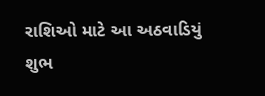રાશિઓ માટે આ અઠવાડિયું શુભ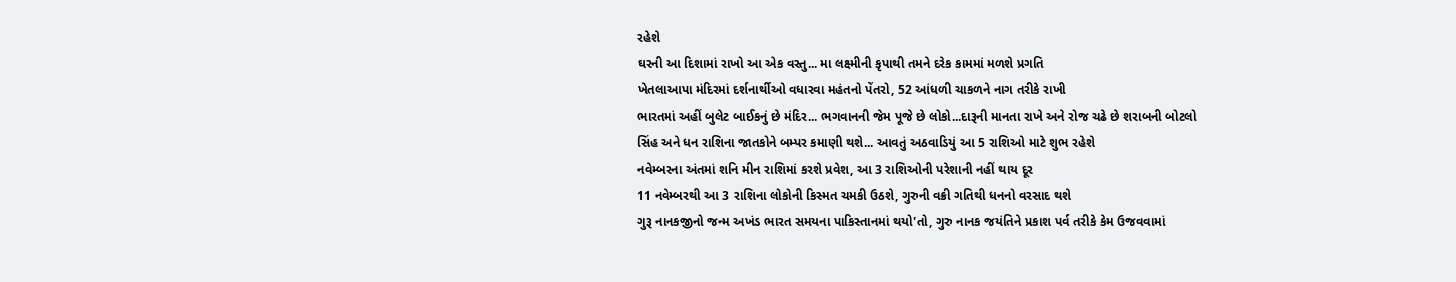રહેશે
ઘરની આ દિશામાં રાખો આ એક વસ્તુ... મા લક્ષ્મીની કૃપાથી તમને દરેક કામમાં મળશે પ્રગતિ
ખેતલાઆપા મંદિરમાં દર્શનાર્થીઓ વધારવા મહંતનો પેંતરો, 52 આંધળી ચાકળને નાગ તરીકે રાખી
ભારતમાં અહીં બુલેટ બાઈકનું છે મંદિર... ભગવાનની જેમ પૂજે છે લોકો...દારૂની માનતા રાખે અને રોજ ચઢે છે શરાબની બોટલો
સિંહ અને ધન રાશિના જાતકોને બમ્પર કમાણી થશે... આવતું અઠવાડિયું આ 5 રાશિઓ માટે શુભ રહેશે
નવેમ્બરના અંતમાં શનિ મીન રાશિમાં કરશે પ્રવેશ, આ 3 રાશિઓની પરેશાની નહીં થાય દૂર
11 નવેમ્બરથી આ 3 રાશિના લોકોની કિસ્મત ચમકી ઉઠશે, ગુરુની વક્રી ગતિથી ધનનો વરસાદ થશે
ગુરૂ નાનકજીનો જન્મ અખંડ ભારત સમયના પાકિસ્તાનમાં થયો'તો, ગુરુ નાનક જયંતિને પ્રકાશ પર્વ તરીકે કેમ ઉજવવામાં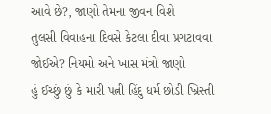આવે છે?, જાણો તેમના જીવન વિશે
તુલસી વિવાહના દિવસે કેટલા દીવા પ્રગટાવવા જોઈએ? નિયમો અને ખાસ મંત્રો જાણો
હું ઈચ્છું છું કે મારી પત્ની હિંદુ ધર્મ છોડી ખ્રિસ્તી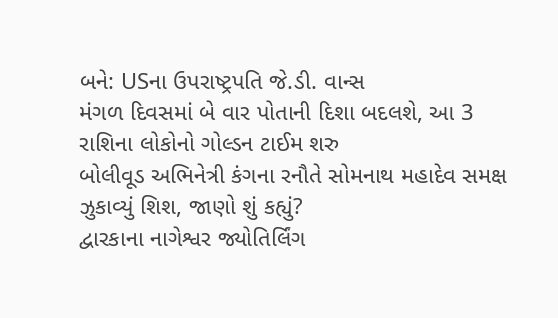બને: USના ઉપરાષ્ટ્રપતિ જે.ડી. વાન્સ
મંગળ દિવસમાં બે વાર પોતાની દિશા બદલશે, આ 3 રાશિના લોકોનો ગોલ્ડન ટાઈમ શરુ
બોલીવૂડ અભિનેત્રી કંગના રનૌતે સોમનાથ મહાદેવ સમક્ષ ઝુકાવ્યું શિશ, જાણો શું કહ્યું?
દ્વારકાના નાગેશ્વર જ્યોતિર્લિંગ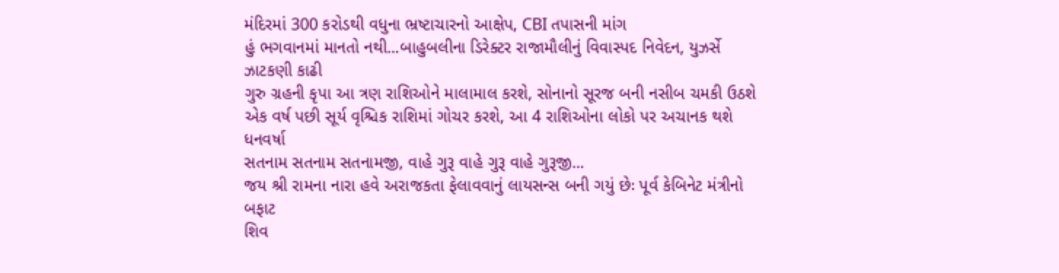મંદિરમાં 300 કરોડથી વધુના ભ્રષ્ટાચારનો આક્ષેપ, CBI તપાસની માંગ
હું ભગવાનમાં માનતો નથી...બાહુબલીના ડિરેક્ટર રાજામૌલીનું વિવાસ્પદ નિવેદન, યુઝર્સે ઝાટકણી કાઢી
ગુરુ ગ્રહની કૃપા આ ત્રણ રાશિઓને માલામાલ કરશે, સોનાનો સૂરજ બની નસીબ ચમકી ઉઠશે
એક વર્ષ પછી સૂર્ય વૃશ્ચિક રાશિમાં ગોચર કરશે, આ 4 રાશિઓના લોકો પર અચાનક થશે ધનવર્ષા
સતનામ સતનામ સતનામજી, વાહે ગુરૂ વાહે ગુરૂ વાહે ગુરૂજી...
જય શ્રી રામના નારા હવે અરાજકતા ફેલાવવાનું લાયસન્સ બની ગયું છેઃ પૂર્વ કેબિનેટ મંત્રીનો બફાટ
શિવ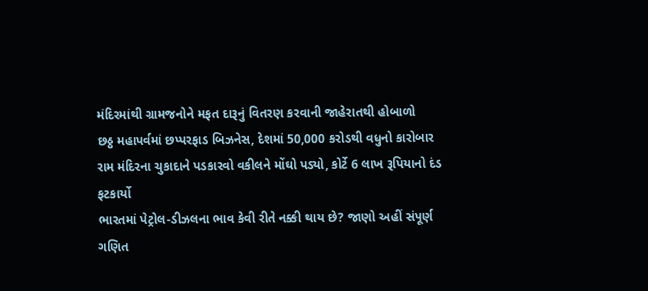મંદિરમાંથી ગ્રામજનોને મફત દારૂનું વિતરણ કરવાની જાહેરાતથી હોબાળો
છઠ્ઠ મહાપર્વમાં છપ્પરફાડ બિઝનેસ, દેશમાં 50,000 કરોડથી વધુનો કારોબાર
રામ મંદિરના ચુકાદાને પડકારવો વકીલને મોંઘો પડ્યો, કોર્ટે 6 લાખ રૂપિયાનો દંડ ફટકાર્યો
ભારતમાં પેટ્રોલ-ડીઝલના ભાવ કેવી રીતે નક્કી થાય છે? જાણો અહીં સંપૂર્ણ ગણિત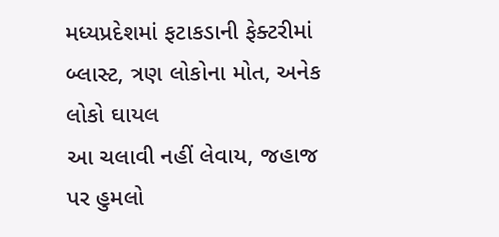મધ્યપ્રદેશમાં ફટાકડાની ફેક્ટરીમાં બ્લાસ્ટ, ત્રણ લોકોના મોત, અનેક લોકો ઘાયલ
આ ચલાવી નહીં લેવાય, જહાજ પર હુમલો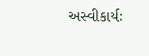અસ્વીકાર્યઃ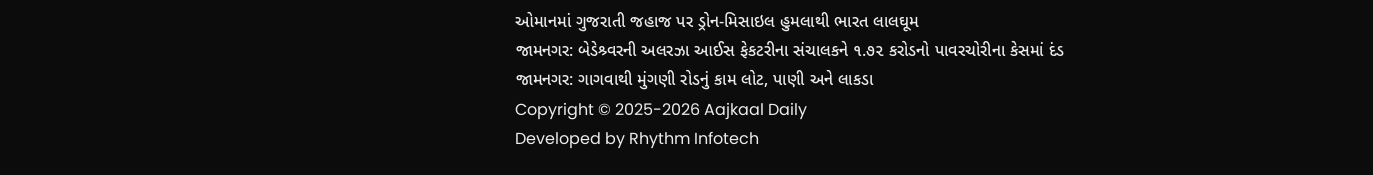ઓમાનમાં ગુજરાતી જહાજ પર ડ્રોન-મિસાઇલ હુમલાથી ભારત લાલઘૂમ
જામનગર: બેડેશ્ર્વરની અલરઝા આઈસ ફેકટરીના સંચાલકને ૧.૭૨ કરોડનો પાવરચોરીના કેસમાં દંડ
જામનગર: ગાગવાથી મુંગણી રોડનું કામ લોટ, પાણી અને લાકડા
Copyright © 2025-2026 Aajkaal Daily
Developed by Rhythm Infotech